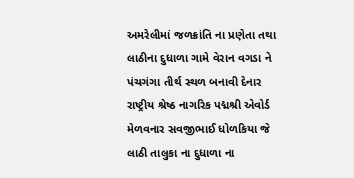અમરેલીમાં જળક્રાંતિ ના પ્રણેતા તથા લાઠીના દુધાળા ગામે વેરાન વગડા ને પંચગંગા તીર્થ સ્થળ બનાવી દેનાર રાષ્ટ્રીય શ્રેષ્ઠ નાગરિક પદ્મશ્રી એવોર્ડ મેળવનાર સવજીભાઈ ધોળકિયા જે લાઠી તાલુકા ના દુધાળા ના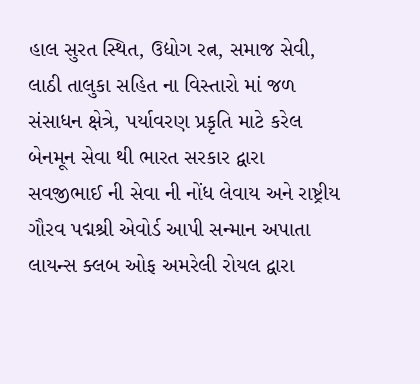હાલ સુરત સ્થિત, ઉદ્યોગ રત્ન, સમાજ સેવી, લાઠી તાલુકા સહિત ના વિસ્તારો માં જળ સંસાધન ક્ષેત્રે, પર્યાવરણ પ્રકૃતિ માટે કરેલ બેનમૂન સેવા થી ભારત સરકાર દ્વારા સવજીભાઈ ની સેવા ની નોંધ લેવાય અને રાષ્ટ્રીય ગૌરવ પદ્મશ્રી એવોર્ડ આપી સન્માન અપાતા લાયન્સ ક્લબ ઓફ અમરેલી રોયલ દ્વારા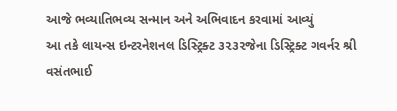આજે ભવ્યાતિભવ્ય સન્માન અને અભિવાદન કરવામાં આવ્યું
આ તકે લાયન્સ ઇન્ટરનેશનલ ડિસ્ટ્રિક્ટ ૩૨૩૨જેના ડિસ્ટ્રિક્ટ ગવર્નર શ્રી વસંતભાઈ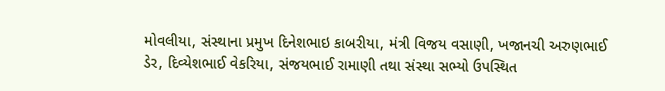મોવલીયા, સંસ્થાના પ્રમુખ દિનેશભાઇ કાબરીયા, મંત્રી વિજય વસાણી, ખજાનચી અરુણભાઈ ડેર, દિવ્યેશભાઈ વેકરિયા, સંજયભાઈ રામાણી તથા સંસ્થા સભ્યો ઉપસ્થિત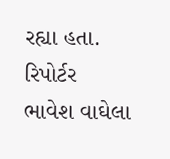રહ્યા હતા.
રિપોર્ટર ભાવેશ વાઘેલા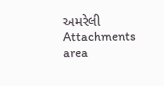અમરેલી
Attachments area